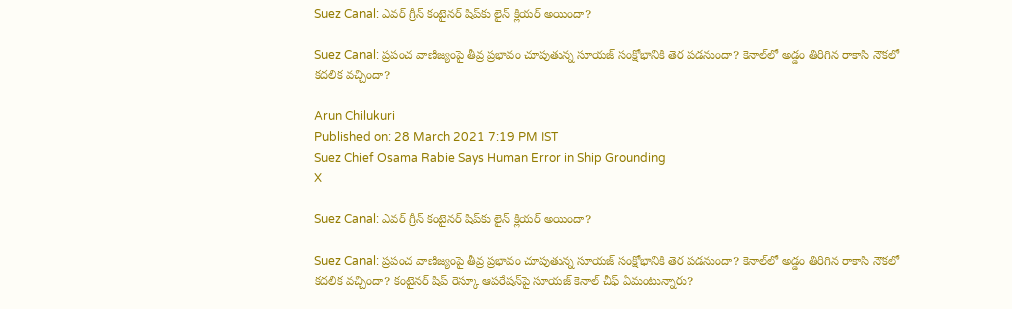Suez Canal: ఎవర్ గ్రీన్ కంటైనర్ షిప్‌కు లైన్ క్లియర్ అయిందా?

Suez Canal: ప్రపంచ వాణిజ్యంపై తీవ్ర ప్రభావం చూపుతున్న సూయజ్ సంక్షోభానికి తెర పడనుందా? కెనాల్‌లో అడ్డం తిరిగిన రాకాసి నౌకలో కదలిక వచ్చిందా?

Arun Chilukuri
Published on: 28 March 2021 7:19 PM IST
Suez Chief Osama Rabie Says Human Error in Ship Grounding
X

Suez Canal: ఎవర్ గ్రీన్ కంటైనర్ షిప్‌కు లైన్ క్లియర్ అయిందా?

Suez Canal: ప్రపంచ వాణిజ్యంపై తీవ్ర ప్రభావం చూపుతున్న సూయజ్ సంక్షోభానికి తెర పడనుందా? కెనాల్‌లో అడ్డం తిరిగిన రాకాసి నౌకలో కదలిక వచ్చిందా? కంటైనర్ షిప్ రెస్కూ ఆపరేషన్‌పై సూయజ్ కెనాల్ చీఫ్ ఏమంటున్నారు?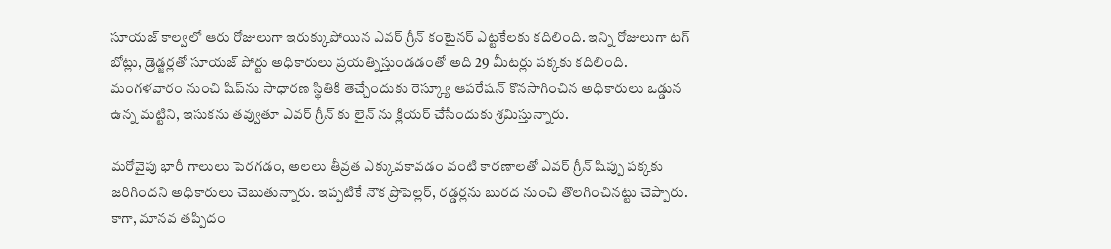సూయజ్ కాల్వలో ఆరు రోజులుగా ఇరుక్కుపోయిన ఎవర్ గ్రీన్ కంటైనర్ ఎట్టకేలకు కదిలింది. ఇన్ని రోజులుగా టగ్ బోట్లు, డ్రెడ్జర్లతో సూయజ్ పోర్టు అధికారులు ప్రయత్నిస్తుండడంతో అది 29 మీటర్లు పక్కకు కదిలింది. మంగళవారం నుంచి షిప్‌ను సాధారణ స్థితికి తెచ్చేందుకు రెస్క్యూ ఆపరేషన్ కొనసాగించిన అధికారులు ఒడ్డున ఉన్న మట్టిని, ఇసుకను తవ్వుతూ ఎవర్ గ్రీన్ కు లైన్ ను క్లియర్ చేసేందుకు శ్రమిస్తున్నారు.

మరోవైపు భారీ గాలులు పెరగడం, అలలు తీవ్రత ఎక్కువకావడం వంటి కారణాలతో ఎవర్ గ్రీన్ షిప్పు పక్కకు జరిగిందని అధికారులు చెబుతున్నారు. ఇప్పటికే నౌక ప్రొపెల్లర్, రడ్డర్లను బురద నుంచి తొలగించినట్టు చెప్పారు. కాగా, మానవ తప్పిదం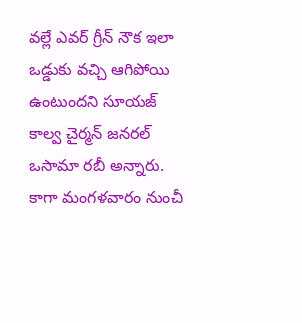వల్లే ఎవర్ గ్రీన్ నౌక ఇలా ఒడ్డుకు వచ్చి ఆగిపోయి ఉంటుందని సూయజ్ కాల్వ చైర్మన్ జనరల్ ఒసామా రబీ అన్నారు. కాగా మంగళవారం నుంచీ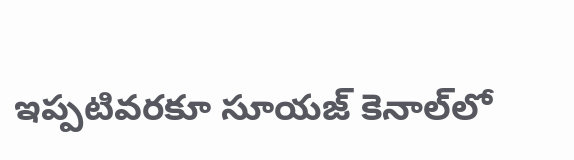ఇప్పటివరకూ సూయజ్ కెనాల్‌లో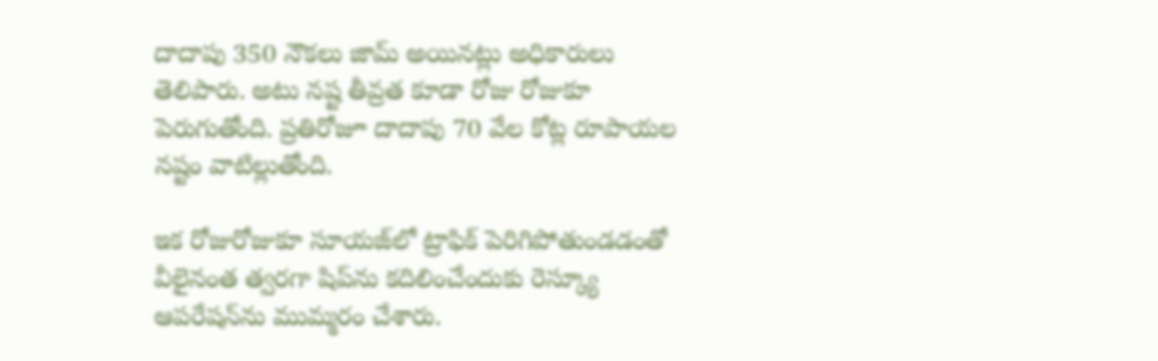దాదాపు 350 నౌకలు జామ్ అయినట్లు అధికారులు తెలిపారు. అటు నష్ట తీవ్రత కూడా రోజు రోజుకూ పెరుగుతోంది. ప్రతిరోజూ దాదాపు 70 వేల కోట్ల రూపాయల నష్టం వాటిల్లుతోంది.

ఇక రోజురోజుకూ సూయజ్‌లో ట్రాఫిక్ పెరిగిపోతుండడంతో వీలైనంత త్వరగా షిప్‌ను కదిలించేందుకు రెస్క్యూ ఆపరేషన్‌ను ముమ్మరం చేశారు.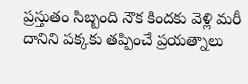ప్రస్తుతం సిబ్బంది నౌక కిందకు వెళ్లి మరీ దానిని పక్కకు తప్పించే ప్రయత్నాలు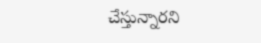చేస్తున్నారని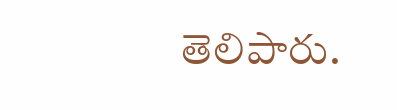తెలిపారు.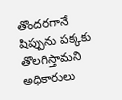తొందరగానే షిప్పును పక్కకు తొలగిస్తామని అధికారులు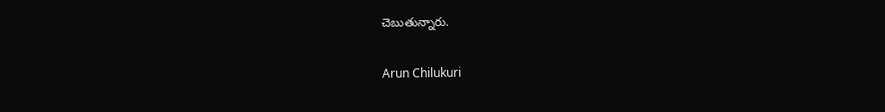చెబుతున్నారు.

Arun Chilukuri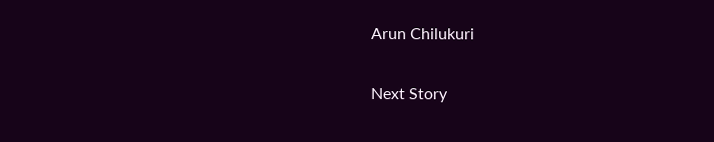Arun Chilukuri

Next Story